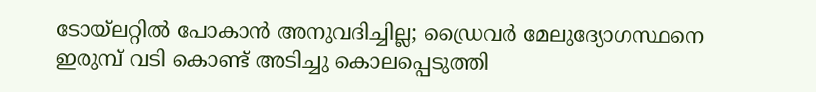ടോയ്‌ലറ്റില്‍ പോകാന്‍ അനുവദിച്ചില്ല; ഡ്രൈവര്‍ മേലുദ്യോഗസ്ഥനെ ഇരുമ്പ് വടി കൊണ്ട് അടിച്ചു കൊലപ്പെടുത്തി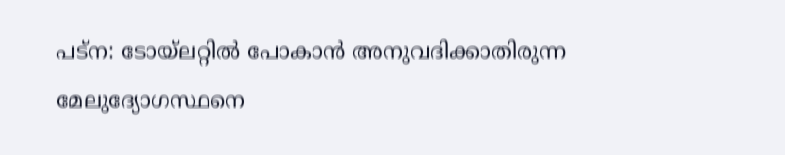പട്ന: ടോയ്‌ലറ്റില്‍ പോകാന്‍ അനുവദിക്കാതിരുന്ന മേലുദ്യോഗസ്ഥനെ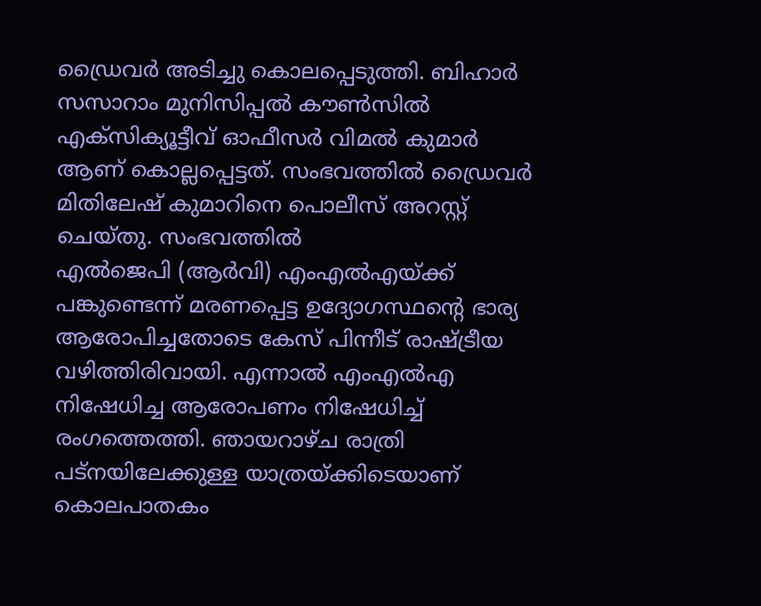ഡ്രൈവര്‍ അടിച്ചു കൊലപ്പെടുത്തി. ബിഹാര്‍ സസാറാം മുനിസിപ്പല്‍ കൗണ്‍സില്‍ എക്സിക്യൂട്ടീവ് ഓഫീസര്‍ വിമല്‍ കുമാര്‍ ആണ് കൊല്ലപ്പെട്ടത്. സംഭവത്തില്‍ ഡ്രൈവര്‍ മിതിലേഷ് കുമാറിനെ പൊലീസ് അറസ്റ്റ് ചെയ്തു. സംഭവത്തില്‍
എല്‍ജെപി (ആര്‍വി) എംഎല്‍എയ്ക്ക് പങ്കുണ്ടെന്ന് മരണപ്പെട്ട ഉദ്യോഗസ്ഥന്റെ ഭാര്യ ആരോപിച്ചതോടെ കേസ് പിന്നീട് രാഷ്ട്രീയ വഴിത്തിരിവായി. എന്നാല്‍ എംഎല്‍എ നിഷേധിച്ച ആരോപണം നിഷേധിച്ച് രംഗത്തെത്തി. ഞായറാഴ്ച രാത്രി പട്നയിലേക്കുള്ള യാത്രയ്ക്കിടെയാണ് കൊലപാതകം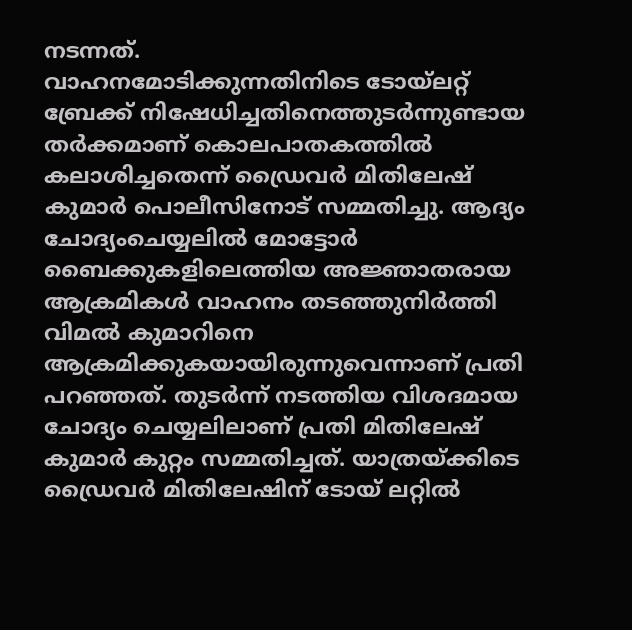നടന്നത്.
വാഹനമോടിക്കുന്നതിനിടെ ടോയ്‌ലറ്റ് ബ്രേക്ക് നിഷേധിച്ചതിനെത്തുടര്‍ന്നുണ്ടായ തര്‍ക്കമാണ് കൊലപാതകത്തില്‍ കലാശിച്ചതെന്ന് ഡ്രൈവര്‍ മിതിലേഷ് കുമാര്‍ പൊലീസിനോട് സമ്മതിച്ചു. ആദ്യം ചോദ്യംചെയ്യലില്‍ മോട്ടോര്‍ ബൈക്കുകളിലെത്തിയ അജ്ഞാതരായ ആക്രമികള്‍ വാഹനം തടഞ്ഞുനിര്‍ത്തി വിമല്‍ കുമാറിനെ ആക്രമിക്കുകയായിരുന്നുവെന്നാണ് പ്രതി പറഞ്ഞത്. തുടര്‍ന്ന് നടത്തിയ വിശദമായ ചോദ്യം ചെയ്യലിലാണ് പ്രതി മിതിലേഷ് കുമാര്‍ കുറ്റം സമ്മതിച്ചത്. യാത്രയ്ക്കിടെ ഡ്രൈവര്‍ മിതിലേഷിന് ടോയ് ലറ്റില്‍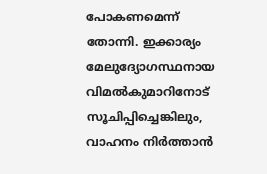പോകണമെന്ന് തോന്നി. ഇക്കാര്യം മേലുദ്യോഗസ്ഥനായ വിമല്‍കുമാറിനോട് സൂചിപ്പിച്ചെങ്കിലും, വാഹനം നിര്‍ത്താന്‍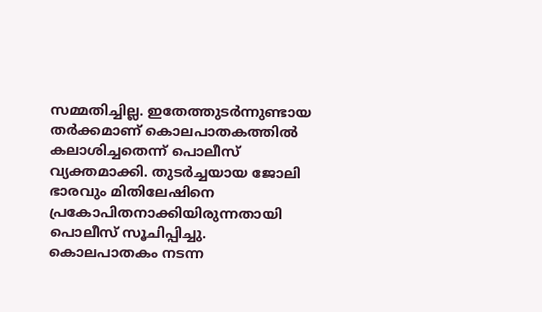സമ്മതിച്ചില്ല. ഇതേത്തുടര്‍ന്നുണ്ടായ തര്‍ക്കമാണ് കൊലപാതകത്തില്‍ കലാശിച്ചതെന്ന് പൊലീസ് വ്യക്തമാക്കി. തുടര്‍ച്ചയായ ജോലി ഭാരവും മിതിലേഷിനെ പ്രകോപിതനാക്കിയിരുന്നതായി പൊലീസ് സൂചിപ്പിച്ചു. കൊലപാതകം നടന്ന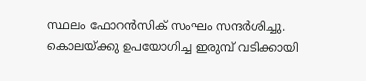സ്ഥലം ഫോറന്‍സിക് സംഘം സന്ദര്‍ശിച്ചു. കൊലയ്ക്കു ഉപയോഗിച്ച ഇരുമ്പ് വടിക്കായി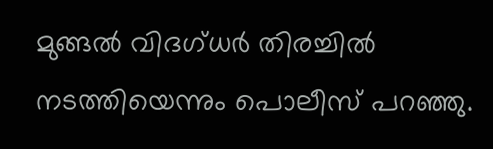മുങ്ങല്‍ വിദഗ്ധര്‍ തിരച്ചില്‍ നടത്തിയെന്നും പൊലീസ് പറഞ്ഞു.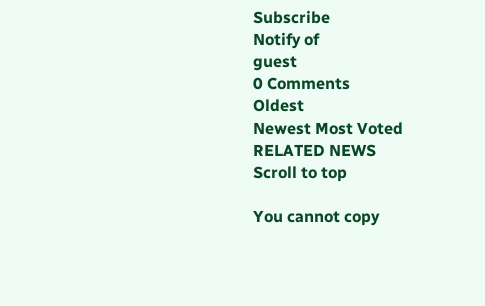Subscribe
Notify of
guest
0 Comments
Oldest
Newest Most Voted
RELATED NEWS
Scroll to top

You cannot copy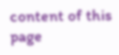content of this page